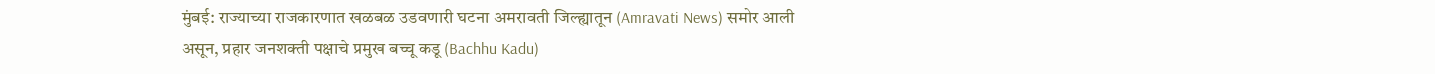मुंबई: राज्याच्या राजकारणात खळबळ उडवणारी घटना अमरावती जिल्ह्यातून (Amravati News) समोर आली असून, प्रहार जनशक्ती पक्षाचे प्रमुख बच्चू कडू (Bachhu Kadu)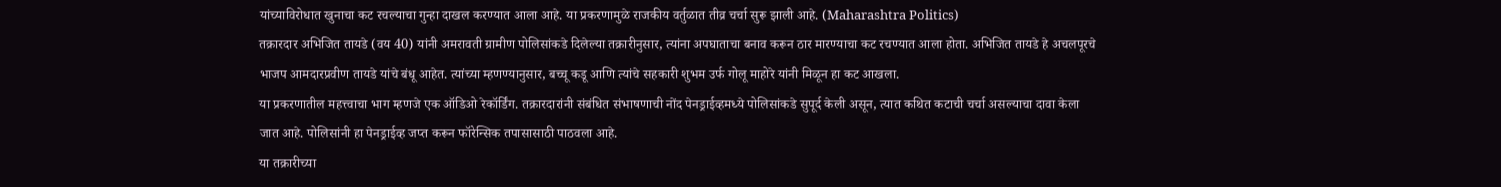यांच्याविरोधात खुनाचा कट रचल्याचा गुन्हा दाखल करण्यात आला आहे. या प्रकरणामुळे राजकीय वर्तुळात तीव्र चर्चा सुरू झाली आहे. (Maharashtra Politics)
तक्रारदार अभिजित तायडे (वय 40) यांनी अमरावती ग्रामीण पोलिसांकडे दिलेल्या तक्रारीनुसार, त्यांना अपघाताचा बनाव करून ठार मारण्याचा कट रचण्यात आला होता. अभिजित तायडे हे अचलपूरचे भाजप आमदारप्रवीण तायडे यांचे बंधू आहेत. त्यांच्या म्हणण्यानुसार, बच्चू कडू आणि त्यांचे सहकारी शुभम उर्फ गोलू माहोरे यांनी मिळून हा कट आखला.
या प्रकरणातील महत्त्वाचा भाग म्हणजे एक ऑडिओ रेकॉर्डिंग. तक्रारदारांनी संबंधित संभाषणाची नोंद पेनड्राईव्हमध्ये पोलिसांकडे सुपूर्द केली असून, त्यात कथित कटाची चर्चा असल्याचा दावा केला जात आहे. पोलिसांनी हा पेनड्राईव्ह जप्त करून फॉरेन्सिक तपासासाठी पाठवला आहे.
या तक्रारीच्या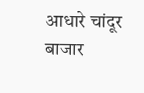आधारे चांदूर बाजार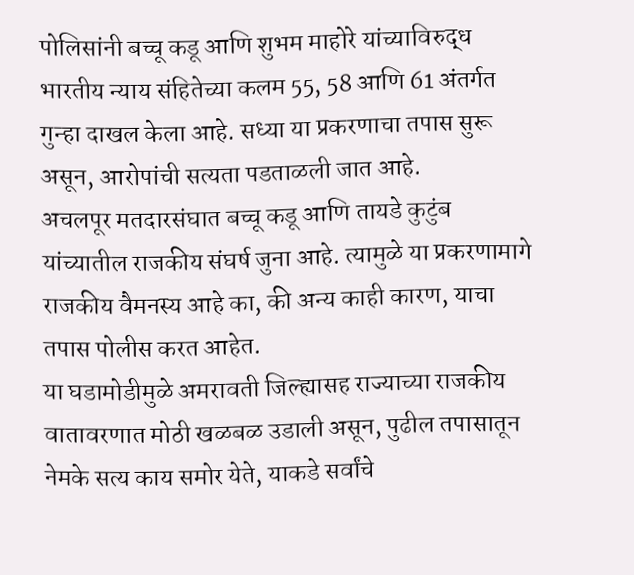पोलिसांनी बच्चू कडू आणि शुभम माहोरे यांच्याविरुद्ध भारतीय न्याय संहितेच्या कलम 55, 58 आणि 61 अंतर्गत गुन्हा दाखल केला आहे. सध्या या प्रकरणाचा तपास सुरू असून, आरोपांची सत्यता पडताळली जात आहे.
अचलपूर मतदारसंघात बच्चू कडू आणि तायडे कुटुंब यांच्यातील राजकीय संघर्ष जुना आहे. त्यामुळे या प्रकरणामागे राजकीय वैमनस्य आहे का, की अन्य काही कारण, याचा तपास पोलीस करत आहेत.
या घडामोडीमुळे अमरावती जिल्ह्यासह राज्याच्या राजकीय वातावरणात मोठी खळबळ उडाली असून, पुढील तपासातून नेमके सत्य काय समोर येते, याकडे सर्वांचे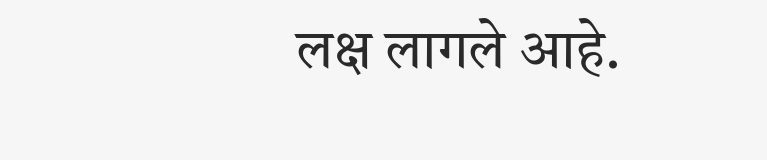लक्ष लागले आहे.